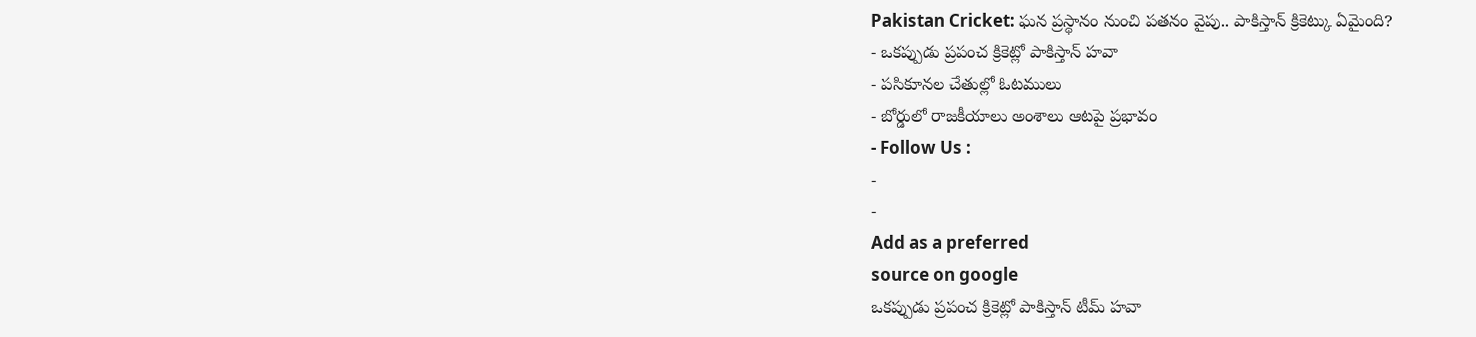Pakistan Cricket: ఘన ప్రస్థానం నుంచి పతనం వైపు.. పాకిస్తాన్ క్రికెట్కు ఏమైంది?
- ఒకప్పుడు ప్రపంచ క్రికెట్లో పాకిస్తాన్ హవా
- పసికూనల చేతుల్లో ఓటములు
- బోర్డులో రాజకీయాలు అంశాలు ఆటపై ప్రభావం
- Follow Us :
-
-
Add as a preferred
source on google
ఒకప్పుడు ప్రపంచ క్రికెట్లో పాకిస్తాన్ టీమ్ హవా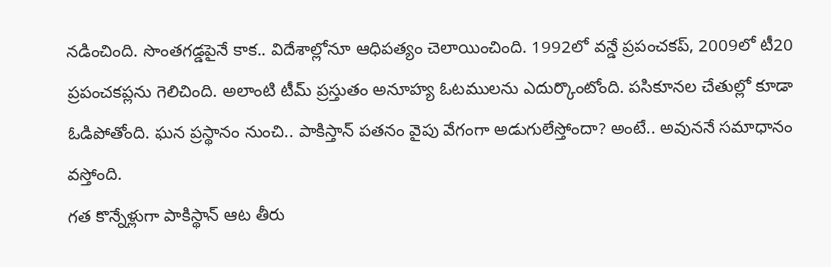నడించింది. సొంతగడ్డపైనే కాక.. విదేశాల్లోనూ ఆధిపత్యం చెలాయించింది. 1992లో వన్డే ప్రపంచకప్, 2009లో టీ20 ప్రపంచకప్లను గెలిచింది. అలాంటి టీమ్ ప్రస్తుతం అనూహ్య ఓటములను ఎదుర్కొంటోంది. పసికూనల చేతుల్లో కూడా ఓడిపోతోంది. ఘన ప్రస్థానం నుంచి.. పాకిస్తాన్ పతనం వైపు వేగంగా అడుగులేస్తోందా? అంటే.. అవుననే సమాధానం వస్తోంది.
గత కొన్నేళ్లుగా పాకిస్థాన్ ఆట తీరు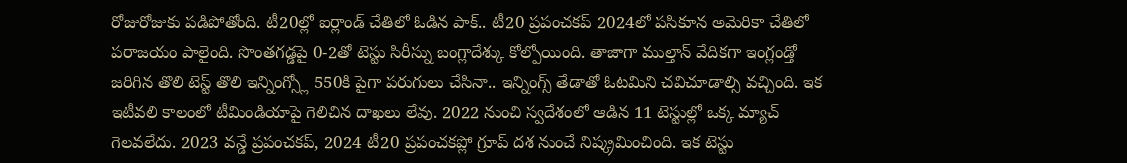రోజురోజుకు పడిపోతోంది. టీ20ల్లో ఐర్లాండ్ చేతిలో ఓడిన పాక్.. టీ20 ప్రపంచకప్ 2024లో పసికూన అమెరికా చేతిలో పరాజయం పాలైంది. సొంతగడ్డపై 0-2తో టెస్టు సిరీస్ను బంగ్లాదేశ్కు కోల్పోయింది. తాజాగా ముల్తాన్ వేదికగా ఇంగ్లండ్తో జరిగిన తొలి టెస్ట్ తొలి ఇన్నింగ్స్లో 550కి పైగా పరుగులు చేసినా.. ఇన్నింగ్స్ తేడాతో ఓటమిని చవిచూడాల్సి వచ్చింది. ఇక ఇటీవలి కాలంలో టీమిండియాపై గెలిచిన దాఖలు లేవు. 2022 నుంచి స్వదేశంలో ఆడిన 11 టెస్టుల్లో ఒక్క మ్యాచ్ గెలవలేదు. 2023 వన్డే ప్రపంచకప్, 2024 టీ20 ప్రపంచకప్లో గ్రూప్ దశ నుంచే నిష్క్రమించింది. ఇక టెస్టు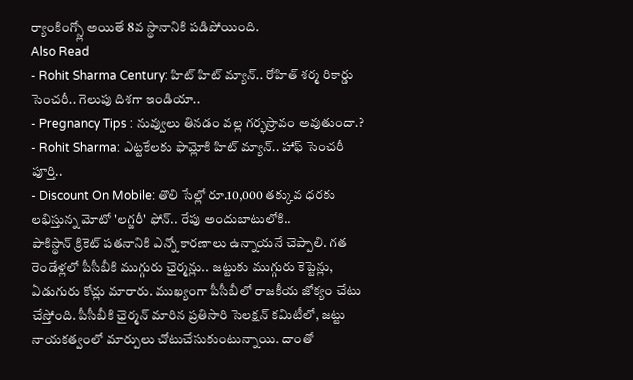ర్యాంకింగ్స్లో అయితే 8వ స్థానానికి పడిపోయింది.
Also Read
- Rohit Sharma Century: హిట్ హిట్ మ్యాన్.. రోహిత్ శర్మ రికార్డు సెంచరీ.. గెలుపు దిశగా ఇండియా..
- Pregnancy Tips : నువ్వులు తినడం వల్ల గర్భస్రావం అవుతుందా.?
- Rohit Sharma: ఎట్టకేలకు ఫామ్లోకి హిట్ మ్యాన్.. హాఫ్ సెంచరీ పూర్తి..
- Discount On Mobile: తొలి సేల్లో రూ.10,000 తక్కువ ధరకు లభిస్తున్న మోటో 'లగ్జరీ' ఫోన్.. రేపు అందుబాటులోకి..
పాకిస్థాన్ క్రికెట్ పతనానికి ఎన్నో కారణాలు ఉన్నాయనే చెప్పాలి. గత రెండేళ్లలో పీసీబీకి ముగ్గురు ఛైర్మన్లు.. జట్టుకు ముగ్గురు కెప్టెన్లు, ఏడుగురు కోచ్లు మారారు. ముఖ్యంగా పీసీబీలో రాజకీయ జోక్యం చేటు చేస్తోంది. పీసీబీకి ఛైర్మన్ మారిన ప్రతిసారి సెలక్షన్ కమిటీలో, జట్టు నాయకత్వంలో మార్పులు చోటుచేసుకుంటున్నాయి. దాంతో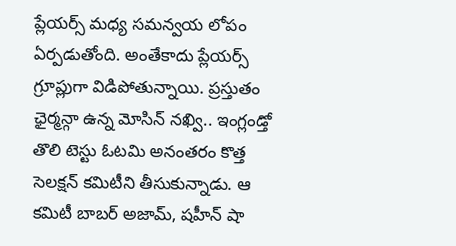ప్లేయర్స్ మధ్య సమన్వయ లోపం ఏర్పడుతోంది. అంతేకాదు ప్లేయర్స్ గ్రూప్లుగా విడిపోతున్నాయి. ప్రస్తుతం ఛైర్మన్గా ఉన్న మోసిన్ నఖ్వి.. ఇంగ్లండ్తో తొలి టెస్టు ఓటమి అనంతరం కొత్త సెలక్షన్ కమిటీని తీసుకున్నాడు. ఆ కమిటీ బాబర్ అజామ్, షహీన్ షా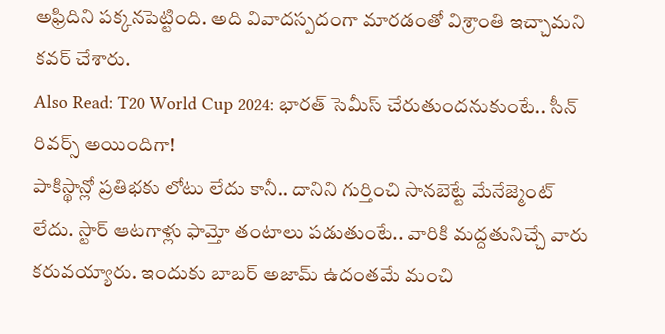అఫ్రిదిని పక్కనపెట్టింది. అది వివాదస్పదంగా మారడంతో విశ్రాంతి ఇచ్చామని కవర్ చేశారు.
Also Read: T20 World Cup 2024: భారత్ సెమీస్ చేరుతుందనుకుంటే.. సీన్ రివర్స్ అయిందిగా!
పాకిస్థాన్లో ప్రతిభకు లోటు లేదు కానీ.. దానిని గుర్తించి సానబెట్టే మేనేజ్మెంట్ లేదు. స్టార్ ఆటగాళ్లు ఫామ్తో తంటాలు పడుతుంటే.. వారికి మద్దతునిచ్చే వారు కరువయ్యారు. ఇందుకు బాబర్ అజామ్ ఉదంతమే మంచి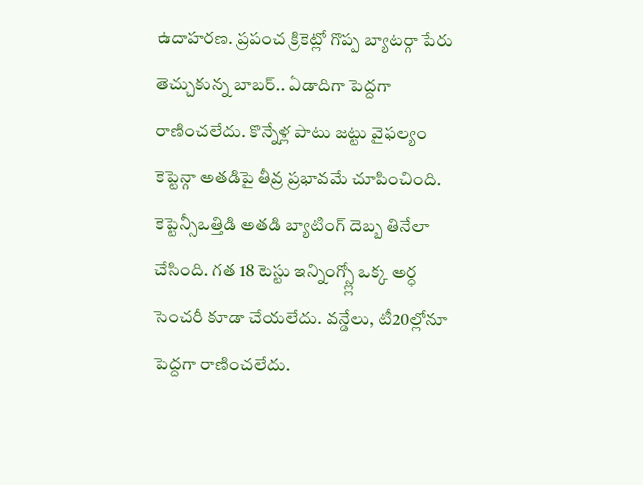ఉదాహరణ. ప్రపంచ క్రికెట్లో గొప్ప బ్యాటర్గా పేరు తెచ్చుకున్న బాబర్.. ఏడాదిగా పెద్దగా రాణించలేదు. కొన్నేళ్ల పాటు జట్టు వైఫల్యం కెప్టెన్గా అతడిపై తీవ్ర ప్రభావమే చూపించింది. కెప్టెన్సీఒత్తిడి అతడి బ్యాటింగ్ దెబ్బ తినేలా చేసింది. గత 18 టెస్టు ఇన్నింగ్స్ల్లో ఒక్క అర్ధ సెంచరీ కూడా చేయలేదు. వన్డేలు, టీ20ల్లోనూ పెద్దగా రాణించలేదు.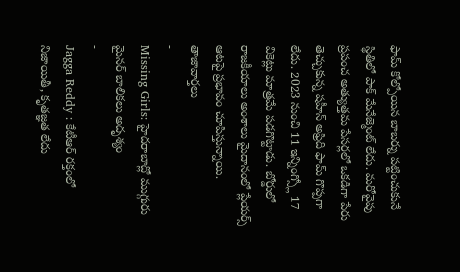ఫామ్ కోల్పోయిన బాబర్ను పట్టించుకునే స్థితిలో పాక్ మేనేజ్మెంట్ లేదు. మరోవైపు ప్రపంచ అత్యుత్తమ పేసర్లలో ఒకడిగా పేరు తెచ్చుకున్న షహీన్ అఫ్రిది ఫామ్ గొప్పగా లేదు. 2023 నుంచి 11 ఇన్నింగ్స్లో 17 వికెట్లు మాత్రమే పడగొట్టాడు. బోర్డులో రాజకీయాలు అంశాలు మైదానంలో ప్లేయర్స్ ఆటపై ప్రభావం చూపిస్తున్నాయి.
తాజావార్తలు
-
Missing Girls: హైదరాబాద్లో ముగ్గురు మైనర్ బాలికలు అదృశ్యం
-
Jagga Reddy : కేటీఆర్ రక్తంలో నిజాయితీ, కృతజ్ఞత లేదు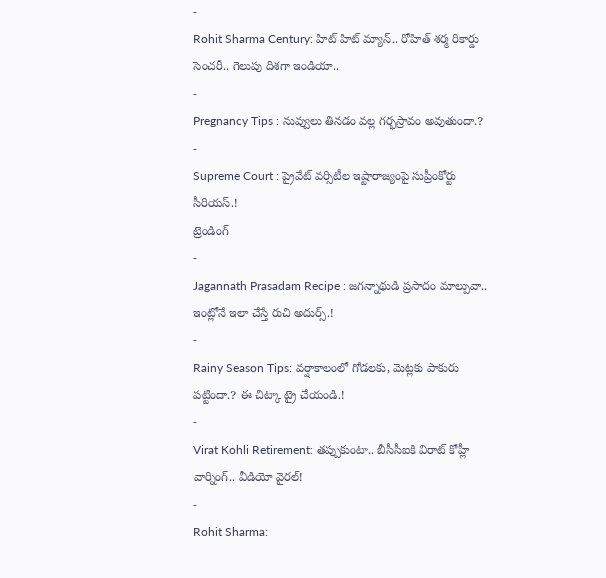-
Rohit Sharma Century: హిట్ హిట్ మ్యాన్.. రోహిత్ శర్మ రికార్డు సెంచరీ.. గెలుపు దిశగా ఇండియా..
-
Pregnancy Tips : నువ్వులు తినడం వల్ల గర్భస్రావం అవుతుందా.?
-
Supreme Court : ప్రైవేట్ వర్సిటీల ఇష్టారాజ్యంపై సుప్రీంకోర్టు సీరియస్.!
ట్రెండింగ్
-
Jagannath Prasadam Recipe : జగన్నాథుడి ప్రసాదం మాల్పువా.. ఇంట్లోనే ఇలా చేస్తే రుచి అదుర్స్.!
-
Rainy Season Tips: వర్షాకాలంలో గోడలకు, మెట్లకు పాకురు పట్టిందా.? ఈ చిట్కా ట్రై చేయండి.!
-
Virat Kohli Retirement: తప్పుకుంటా.. బీసీసీఐకి విరాట్ కోహ్లీ వార్నింగ్.. వీడియో వైరల్!
-
Rohit Sharma: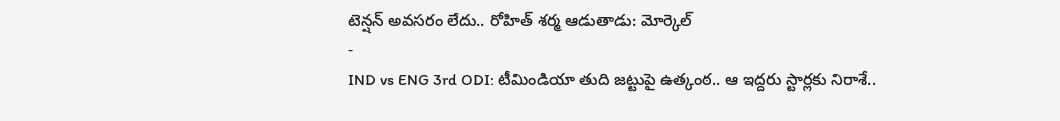టెన్షన్ అవసరం లేదు.. రోహిత్ శర్మ ఆడుతాడు: మోర్కెల్
-
IND vs ENG 3rd ODI: టీమిండియా తుది జట్టుపై ఉత్కంఠ.. ఆ ఇద్దరు స్టార్లకు నిరాశే..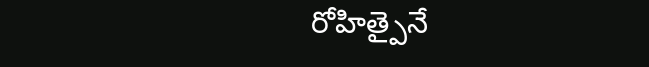రోహిత్పైనే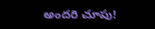అందరి చూపు!